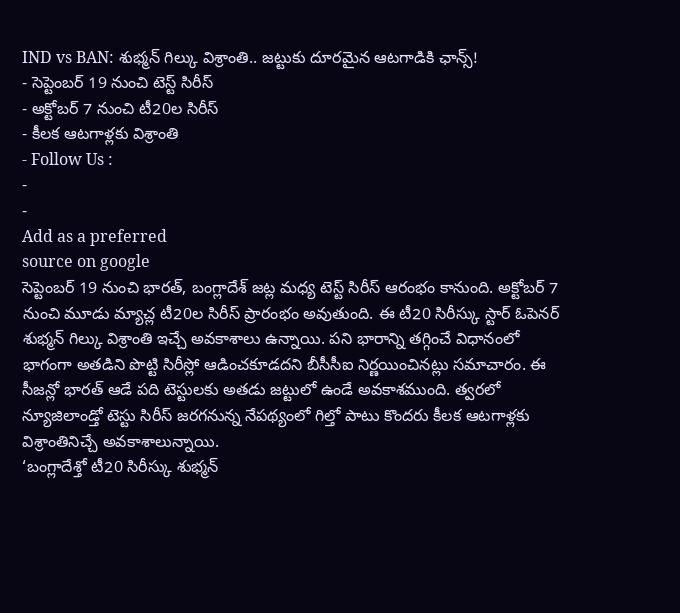IND vs BAN: శుభ్మన్ గిల్కు విశ్రాంతి.. జట్టుకు దూరమైన ఆటగాడికి ఛాన్స్!
- సెప్టెంబర్ 19 నుంచి టెస్ట్ సిరీస్
- అక్టోబర్ 7 నుంచి టీ20ల సిరీస్
- కీలక ఆటగాళ్లకు విశ్రాంతి
- Follow Us :
-
-
Add as a preferred
source on google
సెప్టెంబర్ 19 నుంచి భారత్, బంగ్లాదేశ్ జట్ల మధ్య టెస్ట్ సిరీస్ ఆరంభం కానుంది. అక్టోబర్ 7 నుంచి మూడు మ్యాచ్ల టీ20ల సిరీస్ ప్రారంభం అవుతుంది. ఈ టీ20 సిరీస్కు స్టార్ ఓపెనర్ శుభ్మన్ గిల్కు విశ్రాంతి ఇచ్చే అవకాశాలు ఉన్నాయి. పని భారాన్ని తగ్గించే విధానంలో భాగంగా అతడిని పొట్టి సిరీస్లో ఆడించకూడదని బీసీసీఐ నిర్ణయించినట్లు సమాచారం. ఈ సీజన్లో భారత్ ఆడే పది టెస్టులకు అతడు జట్టులో ఉండే అవకాశముంది. త్వరలో న్యూజిలాండ్తో టెస్టు సిరీస్ జరగనున్న నేపథ్యంలో గిల్తో పాటు కొందరు కీలక ఆటగాళ్లకు విశ్రాంతినిచ్చే అవకాశాలున్నాయి.
‘బంగ్లాదేశ్తో టీ20 సిరీస్కు శుభ్మన్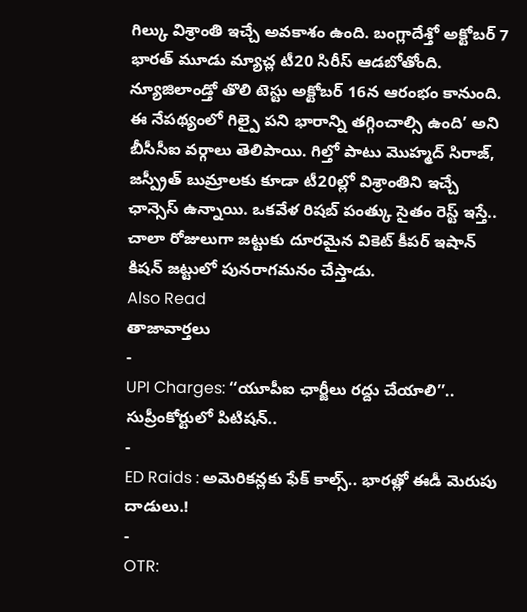గిల్కు విశ్రాంతి ఇచ్చే అవకాశం ఉంది. బంగ్లాదేశ్తో అక్టోబర్ 7 భారత్ మూడు మ్యాచ్ల టీ20 సిరీస్ ఆడబోతోంది. న్యూజిలాండ్తో తొలి టెస్టు అక్టోబర్ 16న ఆరంభం కానుంది. ఈ నేపథ్యంలో గిల్పై పని భారాన్ని తగ్గించాల్సి ఉంది’ అని బీసీసీఐ వర్గాలు తెలిపాయి. గిల్తో పాటు మొహ్మద్ సిరాజ్, జస్ప్రీత్ బుమ్రాలకు కూడా టీ20ల్లో విశ్రాంతిని ఇచ్చే ఛాన్సెస్ ఉన్నాయి. ఒకవేళ రిషబ్ పంత్కు సైతం రెస్ట్ ఇస్తే.. చాలా రోజులుగా జట్టుకు దూరమైన వికెట్ కీపర్ ఇషాన్ కిషన్ జట్టులో పునరాగమనం చేస్తాడు.
Also Read
తాజావార్తలు
-
UPI Charges: ‘‘యూపీఐ ఛార్జీలు రద్దు చేయాలి’’.. సుప్రీంకోర్టులో పిటిషన్..
-
ED Raids : అమెరికన్లకు ఫేక్ కాల్స్.. భారత్లో ఈడీ మెరుపు దాడులు.!
-
OTR: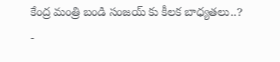కేంద్ర మంత్రి బండి సంజయ్ కు కీలక బాధ్యతలు..?
-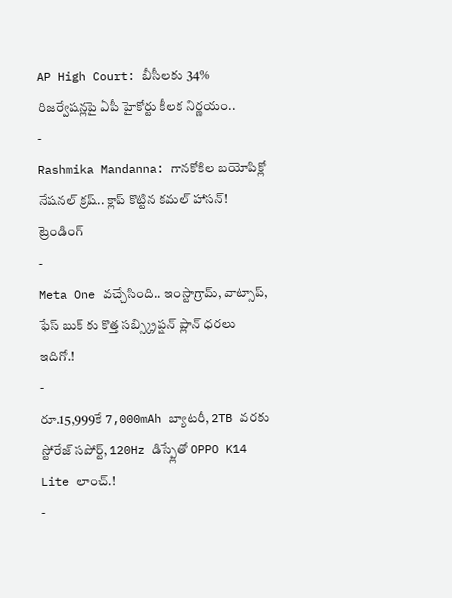AP High Court: బీసీలకు 34% రిజర్వేషన్లపై ఏపీ హైకోర్టు కీలక నిర్ణయం..
-
Rashmika Mandanna: గానకోకిల బయోపిక్లో నేషనల్ క్రష్.. క్లాప్ కొట్టిన కమల్ హాసన్!
ట్రెండింగ్
-
Meta One వచ్చేసింది.. ఇంస్టాగ్రామ్, వాట్సాప్, ఫేస్ బుక్ కు కొత్త సబ్స్క్రిప్షన్ ప్లాన్ ధరలు ఇదిగో.!
-
రూ.15,999కే 7,000mAh బ్యాటరీ, 2TB వరకు స్టోరేజ్ సపోర్ట్, 120Hz డిస్ప్లేతో OPPO K14 Lite లాంచ్.!
-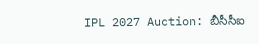IPL 2027 Auction: బీసీసీఐ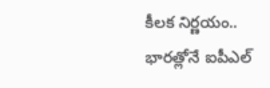కీలక నిర్ణయం.. భారత్లోనే ఐపీఎల్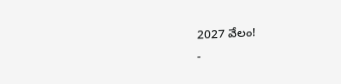2027 వేలం!
-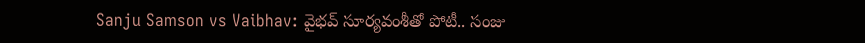Sanju Samson vs Vaibhav: వైభవ్ సూర్యవంశీతో పోటీ.. సంజు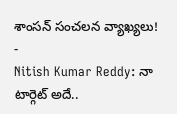శాంసన్ సంచలన వ్యాఖ్యలు!
-
Nitish Kumar Reddy: నా టార్గెట్ అదే..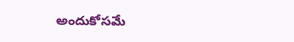అందుకోసమే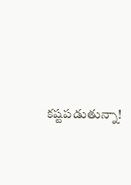కష్టపడుతున్నా!